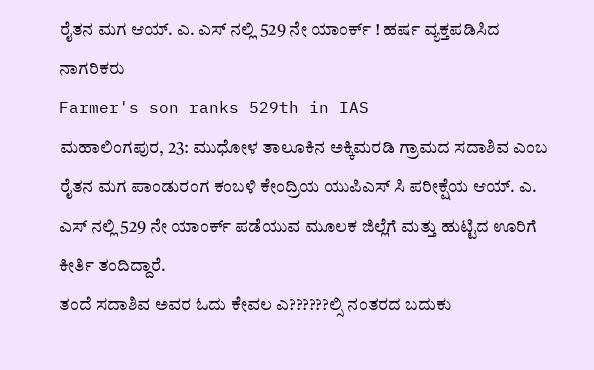ರೈತನ ಮಗ ಆಯ್. ಎ. ಎಸ್ ನಲ್ಲಿ 529 ನೇ ಯಾಂರ್ಕ್ ! ಹರ್ಷ ವ್ಯಕ್ತಪಡಿಸಿದ ನಾಗರಿಕರು
Farmer's son ranks 529th in IAS
ಮಹಾಲಿಂಗಪುರ, 23: ಮುಧೋಳ ತಾಲೂಕಿನ ಅಕ್ಕಿಮರಡಿ ಗ್ರಾಮದ ಸದಾಶಿವ ಎಂಬ ರೈತನ ಮಗ ಪಾಂಡುರಂಗ ಕಂಬಳಿ ಕೇಂದ್ರಿಯ ಯುಪಿಎಸ್ ಸಿ ಪರೀಕ್ಷೆಯ ಆಯ್. ಎ. ಎಸ್ ನಲ್ಲಿ 529 ನೇ ಯಾಂರ್ಕ್ ಪಡೆಯುವ ಮೂಲಕ ಜಿಲ್ಲೆಗೆ ಮತ್ತು ಹುಟ್ಟಿದ ಊರಿಗೆ ಕೀರ್ತಿ ತಂದಿದ್ದಾರೆ.
ತಂದೆ ಸದಾಶಿವ ಅವರ ಓದು ಕೇವಲ ಎ??????ಲ್ಸಿ ನಂತರದ ಬದುಕು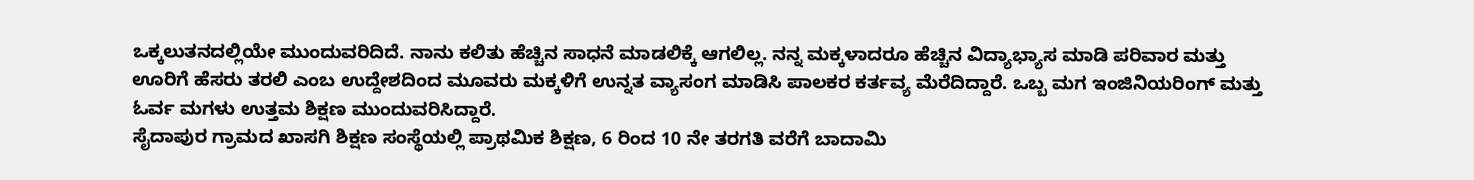ಒಕ್ಕಲುತನದಲ್ಲಿಯೇ ಮುಂದುವರಿದಿದೆ. ನಾನು ಕಲಿತು ಹೆಚ್ಚಿನ ಸಾಧನೆ ಮಾಡಲಿಕ್ಕೆ ಆಗಲಿಲ್ಲ. ನನ್ನ ಮಕ್ಕಳಾದರೂ ಹೆಚ್ಚಿನ ವಿದ್ಯಾಭ್ಯಾಸ ಮಾಡಿ ಪರಿವಾರ ಮತ್ತು ಊರಿಗೆ ಹೆಸರು ತರಲಿ ಎಂಬ ಉದ್ದೇಶದಿಂದ ಮೂವರು ಮಕ್ಕಳಿಗೆ ಉನ್ನತ ವ್ಯಾಸಂಗ ಮಾಡಿಸಿ ಪಾಲಕರ ಕರ್ತವ್ಯ ಮೆರೆದಿದ್ದಾರೆ. ಒಬ್ಬ ಮಗ ಇಂಜಿನಿಯರಿಂಗ್ ಮತ್ತು ಓರ್ವ ಮಗಳು ಉತ್ತಮ ಶಿಕ್ಷಣ ಮುಂದುವರಿಸಿದ್ದಾರೆ.
ಸೈದಾಪುರ ಗ್ರಾಮದ ಖಾಸಗಿ ಶಿಕ್ಷಣ ಸಂಸ್ಥೆಯಲ್ಲಿ ಪ್ರಾಥಮಿಕ ಶಿಕ್ಷಣ, 6 ರಿಂದ 10 ನೇ ತರಗತಿ ವರೆಗೆ ಬಾದಾಮಿ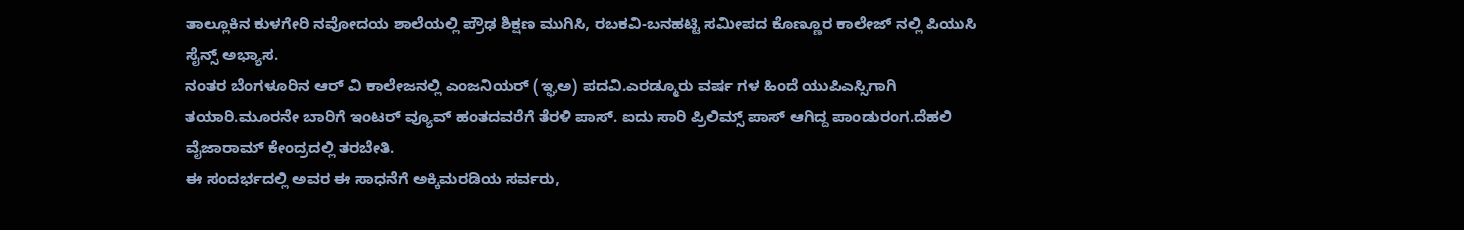ತಾಲ್ಲೂಕಿನ ಕುಳಗೇರಿ ನವೋದಯ ಶಾಲೆಯಲ್ಲಿ ಪ್ರೌಢ ಶಿಕ್ಷಣ ಮುಗಿಸಿ, ರಬಕವಿ-ಬನಹಟ್ಟಿ ಸಮೀಪದ ಕೊಣ್ಣೂರ ಕಾಲೇಜ್ ನಲ್ಲಿ ಪಿಯುಸಿ ಸೈನ್ಸ್ ಅಭ್ಯಾಸ.
ನಂತರ ಬೆಂಗಳೂರಿನ ಆರ್ ವಿ ಕಾಲೇಜನಲ್ಲಿ ಎಂಜನಿಯರ್ (ಇ್ಘಅ) ಪದವಿ.ಎರಡ್ಮೂರು ವರ್ಷ ಗಳ ಹಿಂದೆ ಯುಪಿಎಸ್ಸಿಗಾಗಿ ತಯಾರಿ.ಮೂರನೇ ಬಾರಿಗೆ ಇಂಟರ್ ವ್ಯೂವ್ ಹಂತದವರೆಗೆ ತೆರಳಿ ಪಾಸ್. ಐದು ಸಾರಿ ಪ್ರಿಲಿಮ್ಸ್ ಪಾಸ್ ಆಗಿದ್ದ ಪಾಂಡುರಂಗ.ದೆಹಲಿ ವೈಜಾರಾಮ್ ಕೇಂದ್ರದಲ್ಲಿ ತರಬೇತಿ.
ಈ ಸಂದರ್ಭದಲ್ಲಿ ಅವರ ಈ ಸಾಧನೆಗೆ ಅಕ್ಕಿಮರಡಿಯ ಸರ್ವರು,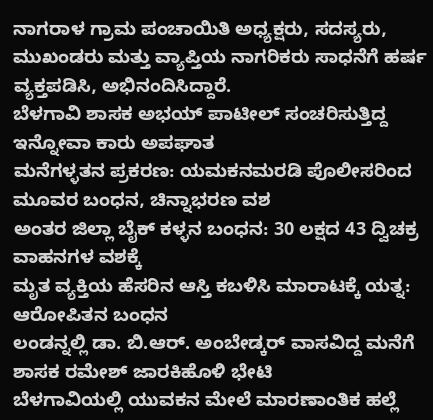ನಾಗರಾಳ ಗ್ರಾಮ ಪಂಚಾಯಿತಿ ಅಧ್ಯಕ್ಷರು, ಸದಸ್ಯರು, ಮುಖಂಡರು ಮತ್ತು ವ್ಯಾಪ್ತಿಯ ನಾಗರಿಕರು ಸಾಧನೆಗೆ ಹರ್ಷ ವ್ಯಕ್ತಪಡಿಸಿ, ಅಭಿನಂದಿಸಿದ್ದಾರೆ.
ಬೆಳಗಾವಿ ಶಾಸಕ ಅಭಯ್ ಪಾಟೀಲ್ ಸಂಚರಿಸುತ್ತಿದ್ದ ಇನ್ನೋವಾ ಕಾರು ಅಪಘಾತ
ಮನೆಗಳ್ಳತನ ಪ್ರಕರಣ: ಯಮಕನಮರಡಿ ಪೊಲೀಸರಿಂದ ಮೂವರ ಬಂಧನ, ಚಿನ್ನಾಭರಣ ವಶ
ಅಂತರ ಜಿಲ್ಲಾ ಬೈಕ್ ಕಳ್ಳನ ಬಂಧನ: 30 ಲಕ್ಷದ 43 ದ್ವಿಚಕ್ರ ವಾಹನಗಳ ವಶಕ್ಕೆ
ಮೃತ ವ್ಯಕ್ತಿಯ ಹೆಸರಿನ ಆಸ್ತಿ ಕಬಳಿಸಿ ಮಾರಾಟಕ್ಕೆ ಯತ್ನ: ಆರೋಪಿತನ ಬಂಧನ
ಲಂಡನ್ನಲ್ಲಿ ಡಾ. ಬಿ.ಆರ್. ಅಂಬೇಡ್ಕರ್ ವಾಸವಿದ್ದ ಮನೆಗೆ ಶಾಸಕ ರಮೇಶ್ ಜಾರಕಿಹೊಳಿ ಭೇಟಿ
ಬೆಳಗಾವಿಯಲ್ಲಿ ಯುವಕನ ಮೇಲೆ ಮಾರಣಾಂತಿಕ ಹಲ್ಲೆ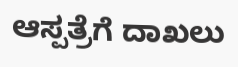ಆಸ್ಪತ್ರೆಗೆ ದಾಖಲು